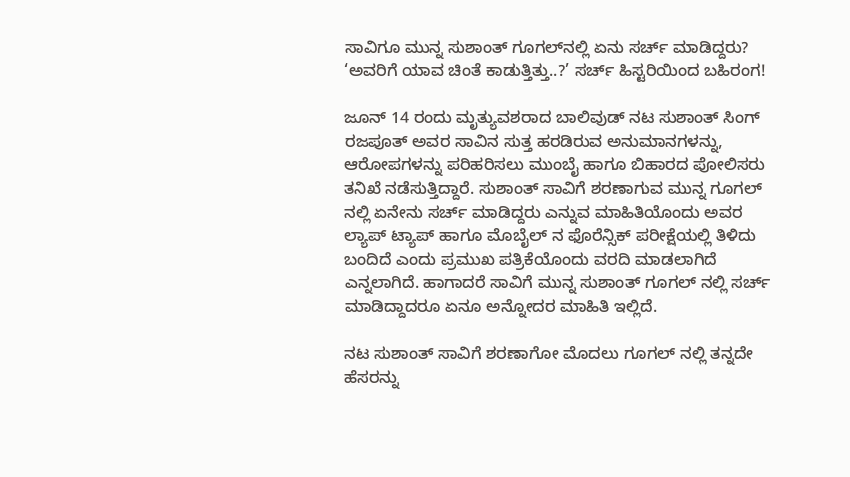ಸಾವಿಗೂ ಮುನ್ನ ಸುಶಾಂತ್ ಗೂಗಲ್‌ನಲ್ಲಿ ಏನು ಸರ್ಚ್ ಮಾಡಿದ್ದರು? ‘ಅವರಿಗೆ ಯಾವ ಚಿಂತೆ ಕಾಡುತ್ತಿತ್ತು..?’ ಸರ್ಚ್ ಹಿಸ್ಟರಿಯಿಂದ ಬಹಿರಂಗ!

ಜೂನ್ 14 ರಂದು ಮೃತ್ಯುವಶರಾದ ಬಾಲಿವುಡ್ ನಟ ಸುಶಾಂತ್ ಸಿಂಗ್ ರಜಪೂತ್ ಅವರ ಸಾವಿನ ಸುತ್ತ ಹರಡಿರುವ ಅನುಮಾನಗಳನ್ನು, ಆರೋಪಗಳನ್ನು ಪರಿಹರಿಸಲು ಮುಂಬೈ ಹಾಗೂ ಬಿಹಾರದ ಪೋಲಿಸರು ತನಿಖೆ ನಡೆಸುತ್ತಿದ್ದಾರೆ. ಸುಶಾಂತ್ ಸಾವಿಗೆ ಶರಣಾಗುವ ಮುನ್ನ ಗೂಗಲ್ ನಲ್ಲಿ ಏನೇನು ಸರ್ಚ್ ಮಾಡಿದ್ದರು ಎನ್ನುವ ಮಾಹಿತಿಯೊಂದು ಅವರ ಲ್ಯಾಪ್ ಟ್ಯಾಪ್ ಹಾಗೂ ಮೊಬೈಲ್ ನ ಫೊರೆನ್ಸಿಕ್ ಪರೀಕ್ಷೆಯಲ್ಲಿ ತಿಳಿದು ಬಂದಿದೆ ಎಂದು ಪ್ರಮುಖ ಪತ್ರಿಕೆಯೊಂದು ವರದಿ ಮಾಡಲಾಗಿದೆ ಎನ್ನಲಾಗಿದೆ. ಹಾಗಾದರೆ ಸಾವಿಗೆ ಮುನ್ನ ಸುಶಾಂತ್ ಗೂಗಲ್ ನಲ್ಲಿ ಸರ್ಚ್ ಮಾಡಿದ್ದಾದರೂ ಏನೂ ಅನ್ನೋದರ ಮಾಹಿತಿ ಇಲ್ಲಿದೆ.

ನಟ ಸುಶಾಂತ್ ಸಾವಿಗೆ ಶರಣಾಗೋ ಮೊದಲು ಗೂಗಲ್ ನಲ್ಲಿ ತನ್ನದೇ ಹೆಸರನ್ನು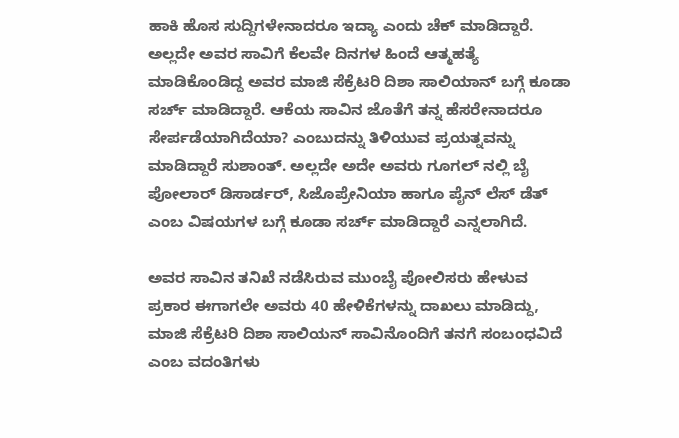ಹಾಕಿ ಹೊಸ ಸುದ್ದಿಗಳೇನಾದರೂ ಇದ್ಯಾ ಎಂದು ಚೆಕ್ ಮಾಡಿದ್ದಾರೆ. ಅಲ್ಲದೇ ಅವರ ಸಾವಿಗೆ ಕೆಲವೇ ದಿನಗಳ ಹಿಂದೆ ಆತ್ಮಹತ್ಯೆ ಮಾಡಿಕೊಂಡಿದ್ದ ಅವರ ಮಾಜಿ ಸೆಕ್ರೆಟರಿ ದಿಶಾ ಸಾಲಿಯಾನ್ ಬಗ್ಗೆ ಕೂಡಾ ಸರ್ಚ್ ಮಾಡಿದ್ದಾರೆ. ಆಕೆಯ ಸಾವಿನ ಜೊತೆಗೆ ತನ್ನ ಹೆಸರೇನಾದರೂ ಸೇರ್ಪಡೆಯಾಗಿದೆಯಾ? ಎಂಬುದನ್ನು ತಿಳಿಯುವ ಪ್ರಯತ್ನವನ್ನು ಮಾಡಿದ್ದಾರೆ ಸುಶಾಂತ್. ಅಲ್ಲದೇ ಅದೇ ಅವರು ಗೂಗಲ್ ನಲ್ಲಿ ಬೈ ಪೋಲಾರ್ ಡಿಸಾರ್ಡರ್, ಸಿಜೊಪ್ರೇನಿಯಾ ಹಾಗೂ ಪೈನ್ ಲೆಸ್ ಡೆತ್ ಎಂಬ ವಿಷಯಗಳ ಬಗ್ಗೆ ಕೂಡಾ ಸರ್ಚ್ ಮಾಡಿದ್ದಾರೆ ಎನ್ನಲಾಗಿದೆ.

ಅವರ ಸಾವಿನ ತನಿಖೆ ನಡೆಸಿರುವ ಮುಂಬೈ ಪೋಲಿಸರು ಹೇಳುವ ಪ್ರಕಾರ ಈಗಾಗಲೇ ಅವರು 40 ಹೇಳಿಕೆಗಳನ್ನು ದಾಖಲು ಮಾಡಿದ್ದು, ಮಾಜಿ ಸೆಕ್ರೆಟರಿ ದಿಶಾ ಸಾಲಿಯನ್ ಸಾವಿನೊಂದಿಗೆ ತನಗೆ ಸಂಬಂಧವಿದೆ ಎಂಬ ವದಂತಿಗಳು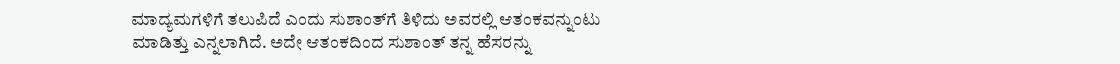ಮಾದ್ಯಮಗಳಿಗೆ ತಲುಪಿದೆ ಎಂದು ಸುಶಾಂತ್‌ಗೆ ತಿಳಿದು ಅವರಲ್ಲಿ ಆತಂಕವನ್ನುಂಟು ಮಾಡಿತ್ತು ಎನ್ನಲಾಗಿದೆ. ಅದೇ ಆತಂಕದಿಂದ ಸುಶಾಂತ್ ತನ್ನ ಹೆಸರನ್ನು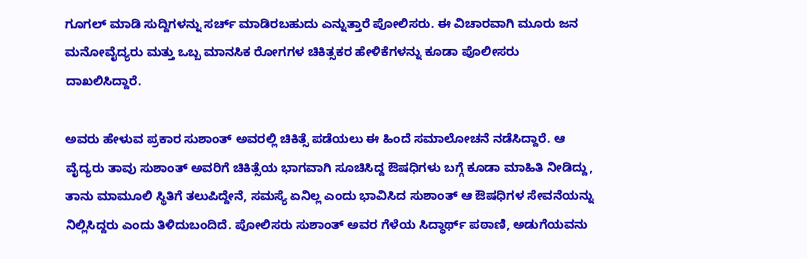ಗೂಗಲ್ ಮಾಡಿ ಸುದ್ದಿಗಳನ್ನು ಸರ್ಚ್ ಮಾಡಿರಬಹುದು ಎನ್ನುತ್ತಾರೆ ಪೋಲಿಸರು. ಈ ವಿಚಾರವಾಗಿ ಮೂರು ಜನ ಮನೋವೈದ್ಯರು ಮತ್ತು ಒಬ್ಬ ಮಾನಸಿಕ ರೋಗಗಳ ಚಿಕಿತ್ಸಕರ ಹೇಳಿಕೆಗಳನ್ನು ಕೂಡಾ ಪೊಲೀಸರು ದಾಖಲಿಸಿದ್ದಾರೆ.

ಅವರು ಹೇಳುವ ಪ್ರಕಾರ ಸುಶಾಂತ್ ಅವರಲ್ಲಿ ಚಿಕಿತ್ಸೆ ಪಡೆಯಲು ಈ ಹಿಂದೆ ಸಮಾಲೋಚನೆ ನಡೆಸಿದ್ದಾರೆ. ಆ ವೈದ್ಯರು ತಾವು ಸುಶಾಂತ್ ಅವರಿಗೆ ಚಿಕಿತ್ಸೆಯ ಭಾಗವಾಗಿ ಸೂಚಿಸಿದ್ದ ಔಷಧಿಗಳು ಬಗ್ಗೆ ಕೂಡಾ ಮಾಹಿತಿ ನೀಡಿದ್ದು, ತಾನು ಮಾಮೂಲಿ ಸ್ಥಿತಿಗೆ ತಲುಪಿದ್ದೇನೆ, ಸಮಸ್ಯೆ ಏನಿಲ್ಲ ಎಂದು ಭಾವಿಸಿದ ಸುಶಾಂತ್ ಆ ಔಷಧಿಗಳ ಸೇವನೆಯನ್ನು ನಿಲ್ಲಿಸಿದ್ದರು ಎಂದು ತಿಳಿದುಬಂದಿದೆ. ಪೋಲಿಸರು ಸುಶಾಂತ್ ಅವರ ಗೆಳೆಯ ಸಿದ್ಧಾರ್ಥ್ ಪಠಾಣಿ, ಅಡುಗೆಯವನು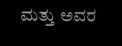ಮತ್ತು ಅವರ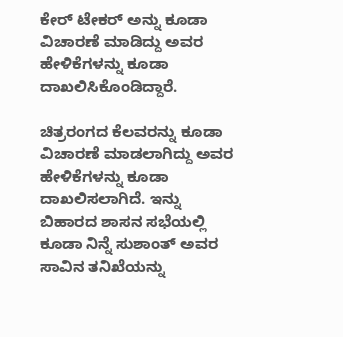ಕೇರ್ ಟೇಕರ್ ಅನ್ನು ಕೂಡಾ‌ ವಿಚಾರಣೆ ಮಾಡಿದ್ದು ಅವರ ಹೇಳಿಕೆಗಳನ್ನು ಕೂಡಾ ದಾಖಲಿಸಿಕೊಂಡಿದ್ದಾರೆ.

ಚಿತ್ರರಂಗದ ಕೆಲವರನ್ನು ಕೂಡಾ ವಿಚಾರಣೆ ಮಾಡಲಾಗಿದ್ದು ಅವರ ಹೇಳಿಕೆಗಳನ್ನು ಕೂಡಾ ದಾಖಲಿಸಲಾಗಿದೆ. ಇನ್ನು ಬಿಹಾರದ ಶಾಸನ ಸಭೆಯಲ್ಲಿ ಕೂಡಾ ನಿನ್ನೆ ಸುಶಾಂತ್ ಅವರ ಸಾವಿನ ತನಿಖೆಯನ್ನು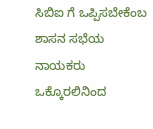ಸಿಬಿಐ ಗೆ ಒಪ್ಪಿಸಬೇಕೆಂಬ ಶಾಸನ ಸಭೆಯ ನಾಯಕರು ಒಕ್ಕೊರಲಿನಿಂದ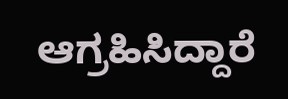ಆಗ್ರಹಿಸಿದ್ದಾರೆ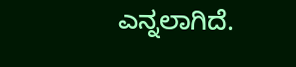ಎನ್ನಲಾಗಿದೆ.